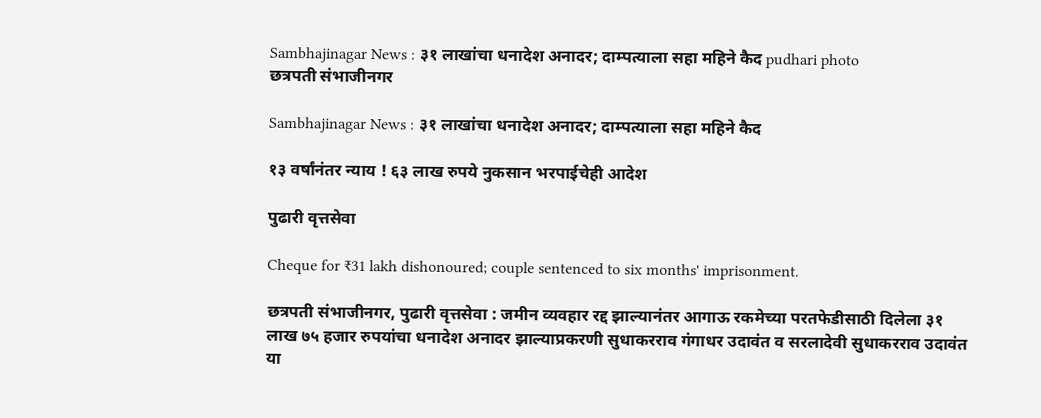Sambhajinagar News : ३१ लाखांचा धनादेश अनादर; दाम्पत्याला सहा महिने कैद pudhari photo
छत्रपती संभाजीनगर

Sambhajinagar News : ३१ लाखांचा धनादेश अनादर; दाम्पत्याला सहा महिने कैद

१३ वर्षांनंतर न्याय ! ६३ लाख रुपये नुकसान भरपाईचेही आदेश

पुढारी वृत्तसेवा

Cheque for ₹31 lakh dishonoured; couple sentenced to six months' imprisonment.

छत्रपती संभाजीनगर, पुढारी वृत्तसेवा : जमीन व्यवहार रद्द झाल्यानंतर आगाऊ रकमेच्या परतफेडीसाठी दिलेला ३१ लाख ७५ हजार रुपयांचा धनादेश अनादर झाल्याप्रकरणी सुधाकरराव गंगाधर उदावंत व सरलादेवी सुधाकरराव उदावंत या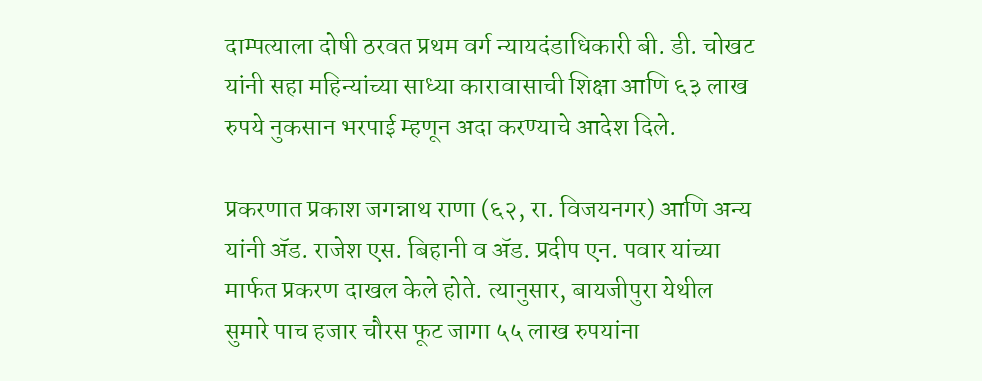दाम्पत्याला दोषी ठरवत प्रथम वर्ग न्यायदंडाधिकारी बी. डी. चोखट यांनी सहा महिन्यांच्या साध्या कारावासाची शिक्षा आणि ६३ लाख रुपये नुकसान भरपाई म्हणून अदा करण्याचे आदेश दिले.

प्रकरणात प्रकाश जगन्नाथ राणा (६२, रा. विजयनगर) आणि अन्य यांनी ॲड. राजेश एस. बिहानी व ॲड. प्रदीप एन. पवार यांच्या मार्फत प्रकरण दाखल केले होते. त्यानुसार, बायजीपुरा येथील सुमारे पाच हजार चौरस फूट जागा ५५ लाख रुपयांना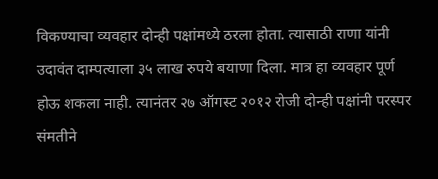विकण्याचा व्यवहार दोन्ही पक्षांमध्ये ठरला होता. त्यासाठी राणा यांनी उदावंत दाम्पत्याला ३५ लाख रुपये बयाणा दिला. मात्र हा व्यवहार पूर्ण होऊ शकला नाही. त्यानंतर २७ ऑगस्ट २०१२ रोजी दोन्ही पक्षांनी परस्पर संमतीने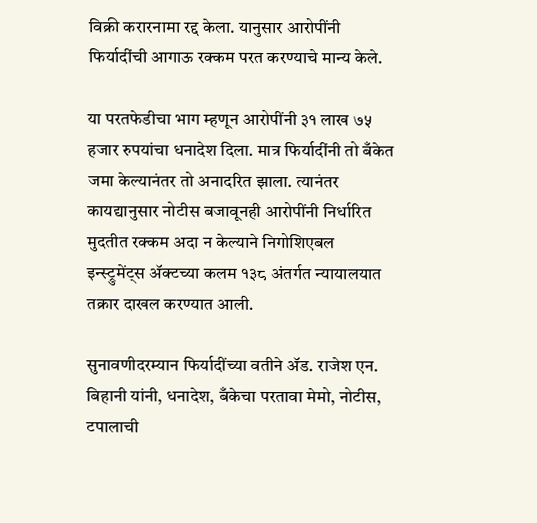विक्री करारनामा रद्द केला. यानुसार आरोपींनी फिर्यादींची आगाऊ रक्कम परत करण्याचे मान्य केले.

या परतफेडीचा भाग म्हणून आरोपींनी ३१ लाख ७५ हजार रुपयांचा धनादेश दिला. मात्र फिर्यादींनी तो बँकेत जमा केल्यानंतर तो अनादरित झाला. त्यानंतर कायद्यानुसार नोटीस बजावूनही आरोपींनी निर्धारित मुदतीत रक्कम अदा न केल्याने निगोशिएबल इन्स्ट्रुमेंट्स ॲक्टच्या कलम १३८ अंतर्गत न्यायालयात तक्रार दाखल करण्यात आली.

सुनावणीदरम्यान फिर्यादींच्या वतीने ॲड. राजेश एन. बिहानी यांनी, धनादेश, बँकेचा परतावा मेमो, नोटीस, टपालाची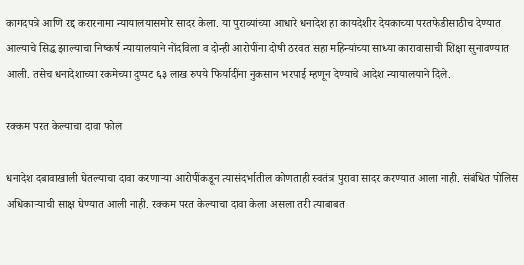कागदपत्रे आणि रद्द करारनामा न्यायालयासमोर सादर केला. या पुराव्यांच्या आधारे धनादेश हा कायदेशीर देयकाच्या परतफेडीसाठीच देण्यात आल्याचे सिद्ध झाल्याचा निष्कर्ष न्यायालयाने नोंदविला व दोन्ही आरोपींना दोषी ठरवत सहा महिन्यांच्या साध्या कारावासाची शिक्षा सुनावण्यात आली. तसेच धनादेशाच्या रकमेच्या दुप्पट ६३ लाख रुपये फिर्यादींना नुकसान भरपाई म्हणून देण्याचे आदेश न्यायालयाने दिले.

रक्कम परत केल्याचा दावा फोल

धनादेश दबावाखाली घेतल्याचा दावा करणाऱ्या आरोपींकडून त्यासंदर्भातील कोणताही स्वतंत्र पुरावा सादर करण्यात आला नाही. संबंधित पोलिस अधिकाऱ्याची साक्ष घेण्यात आली नाही. रक्कम परत केल्याचा दावा केला असला तरी त्याबाबत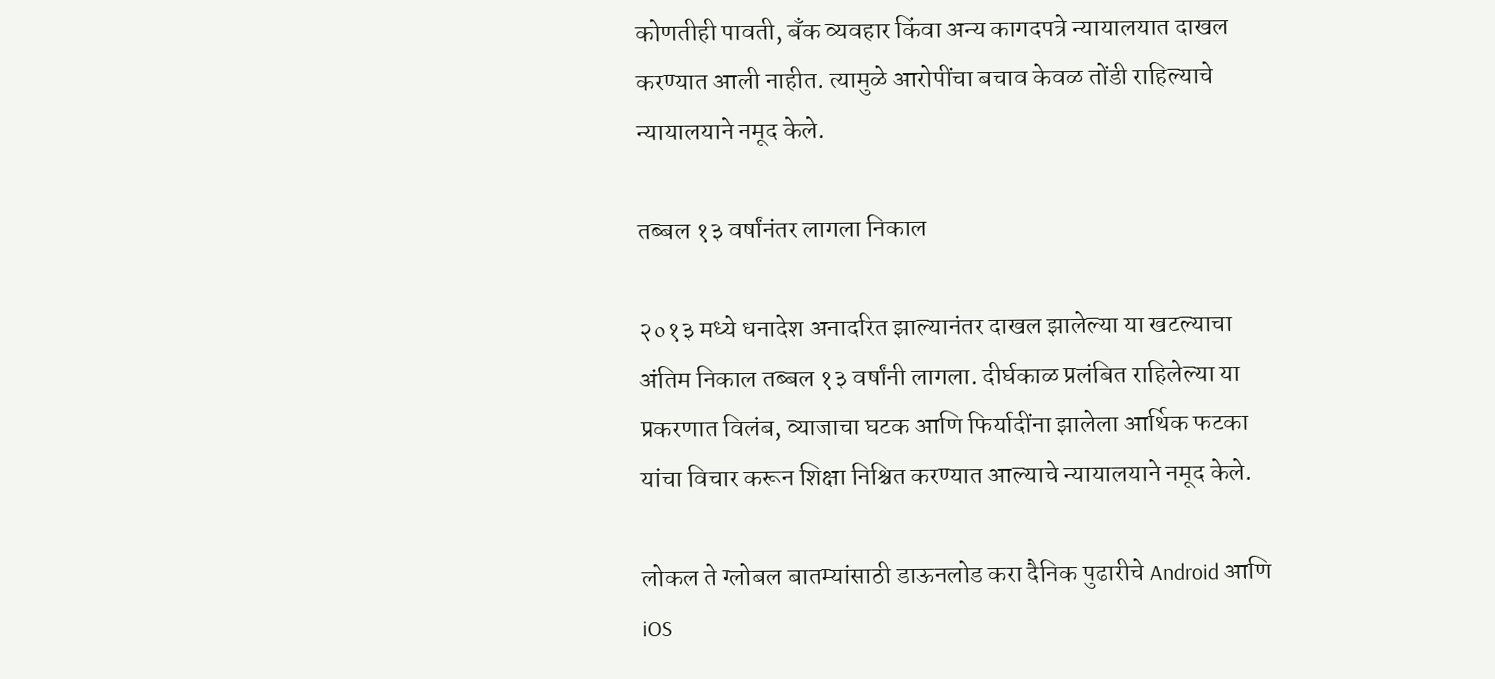कोणतीही पावती, बँक व्यवहार किंवा अन्य कागदपत्रे न्यायालयात दाखल करण्यात आली नाहीत. त्यामुळे आरोपींचा बचाव केवळ तोंडी राहिल्याचे न्यायालयाने नमूद केले.

तब्बल १३ वर्षांनंतर लागला निकाल

२०१३ मध्ये धनादेश अनादरित झाल्यानंतर दाखल झालेल्या या खटल्याचा अंतिम निकाल तब्बल १३ वर्षांनी लागला. दीर्घकाळ प्रलंबित राहिलेल्या या प्रकरणात विलंब, व्याजाचा घटक आणि फिर्यादींना झालेला आर्थिक फटका यांचा विचार करून शिक्षा निश्चित करण्यात आल्याचे न्यायालयाने नमूद केले.

लोकल ते ग्लोबल बातम्यांसाठी डाऊनलोड करा दैनिक पुढारीचे Android आणि iOS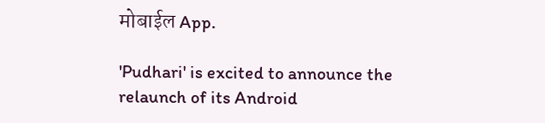मोबाईल App.

'Pudhari' is excited to announce the relaunch of its Android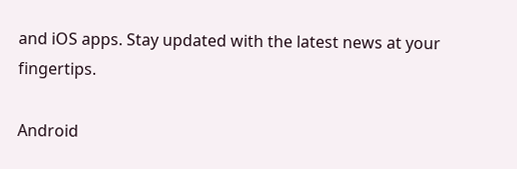and iOS apps. Stay updated with the latest news at your fingertips.

Android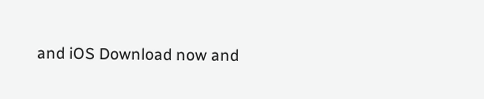and iOS Download now and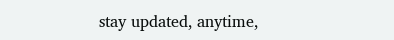stay updated, anytime,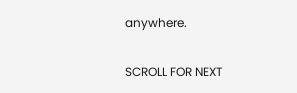anywhere.

SCROLL FOR NEXT